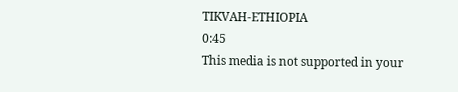TIKVAH-ETHIOPIA
0:45
This media is not supported in your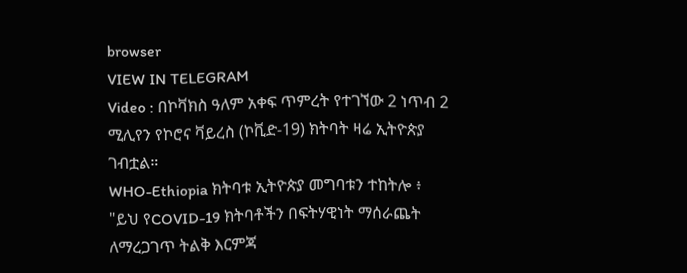browser
VIEW IN TELEGRAM
Video : በኮቫክስ ዓለም አቀፍ ጥምረት የተገኘው 2 ነጥብ 2 ሚሊየን የኮሮና ቫይረስ (ኮቪድ-19) ክትባት ዛሬ ኢትዮጵያ ገብቷል።
WHO-Ethiopia ክትባቱ ኢትዮጵያ መግባቱን ተከትሎ ፥ "ይህ የCOVID-19 ክትባቶችን በፍትሃዊነት ማሰራጨት ለማረጋገጥ ትልቅ እርምጃ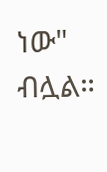ነው" ብሏል።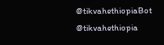@tikvahethiopiaBot
@tikvahethiopia